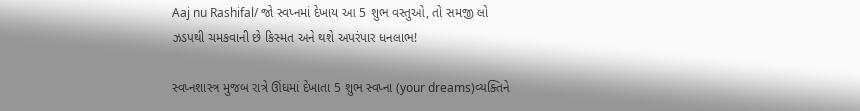Aaj nu Rashifal/ જો સ્વપ્નમાં દેખાય આ 5 શુભ વસ્તુઓ, તો સમજી લો ઝડપથી ચમકવાની છે કિસ્મત અને થશે અપરંપાર ધનલાભ!

સ્વપ્નશાસ્ત્ર મુજબ રાત્રે ઊંઘમાં દેખાતા 5 શુભ સ્વપ્ના (your dreams)વ્યક્તિને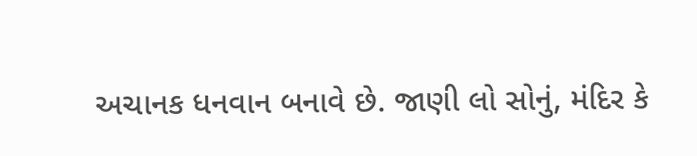અચાનક ધનવાન બનાવે છે. જાણી લો સોનું, મંદિર કે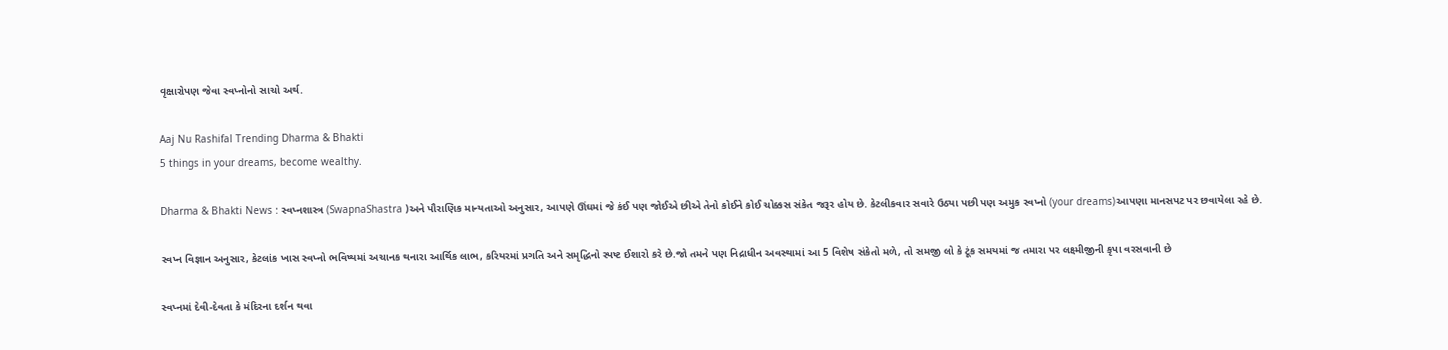વૃક્ષારોપણ જેવા સ્વપ્નોનો સાચો અર્થ.

Aaj Nu Rashifal Trending Dharma & Bhakti
5 things in your dreams, become wealthy.

Dharma & Bhakti News : સ્વપ્નશાસ્ત્ર (SwapnaShastra )અને પૌરાણિક માન્યતાઓ અનુસાર, આપણે ઊંઘમાં જે કંઈ પણ જોઈએ છીએ તેનો કોઈને કોઈ ચોક્કસ સંકેત જરૂર હોય છે. કેટલીકવાર સવારે ઉઠ્યા પછી પણ અમુક સ્વપ્નો (your dreams)આપણા માનસપટ પર છવાયેલા રહે છે.

સ્વપ્ન વિજ્ઞાન અનુસાર, કેટલાંક ખાસ સ્વપ્નો ભવિષ્યમાં અચાનક થનારા આર્થિક લાભ, કરિયરમાં પ્રગતિ અને સમૃદ્ધિનો સ્પષ્ટ ઈશારો કરે છે.જો તમને પણ નિદ્રાધીન અવસ્થામાં આ 5 વિશેષ સંકેતો મળે, તો સમજી લો કે ટૂંક સમયમાં જ તમારા પર લક્ષ્મીજીની કૃપા વરસવાની છે

સ્વપ્નમાં દેવી-દેવતા કે મંદિરના દર્શન થવા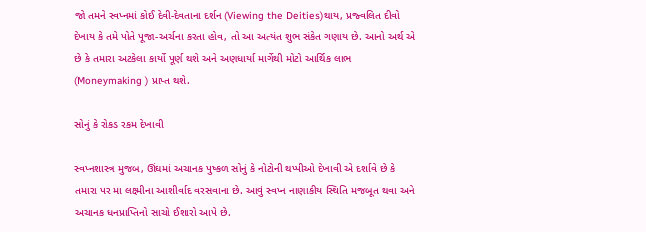જો તમને સ્વપ્નમાં કોઈ દેવી-દેવતાના દર્શન (Viewing the Deities)થાય, પ્રજ્વલિત દીવો દેખાય કે તમે પોતે પૂજા-અર્ચના કરતા હોવ, તો આ અત્યંત શુભ સંકેત ગણાય છે. આનો અર્થ એ છે કે તમારા અટકેલા કાર્યો પૂર્ણ થશે અને અણધાર્યા માર્ગેથી મોટો આર્થિક લાભ (Moneymaking ) પ્રાપ્ત થશે.

સોનું કે રોકડ રકમ દેખાવી

સ્વપ્નશાસ્ત્ર મુજબ, ઊંઘમાં અચાનક પુષ્કળ સોનું કે નોટોની થપ્પીઓ દેખાવી એ દર્શાવે છે કે તમારા પર મા લક્ષ્મીના આશીર્વાદ વરસવાના છે. આવું સ્વપ્ન નાણાકીય સ્થિતિ મજબૂત થવા અને અચાનક ધનપ્રાપ્તિનો સાચો ઈશારો આપે છે.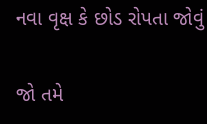નવા વૃક્ષ કે છોડ રોપતા જોવું

જો તમે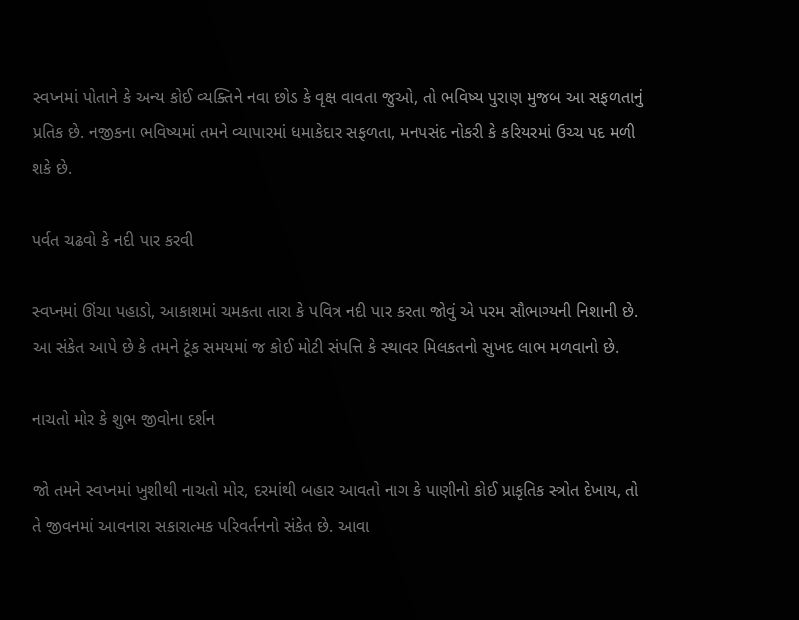સ્વપ્નમાં પોતાને કે અન્ય કોઈ વ્યક્તિને નવા છોડ કે વૃક્ષ વાવતા જુઓ, તો ભવિષ્ય પુરાણ મુજબ આ સફળતાનું પ્રતિક છે. નજીકના ભવિષ્યમાં તમને વ્યાપારમાં ધમાકેદાર સફળતા, મનપસંદ નોકરી કે કરિયરમાં ઉચ્ચ પદ મળી શકે છે.

પર્વત ચઢવો કે નદી પાર કરવી

સ્વપ્નમાં ઊંચા પહાડો, આકાશમાં ચમકતા તારા કે પવિત્ર નદી પાર કરતા જોવું એ પરમ સૌભાગ્યની નિશાની છે. આ સંકેત આપે છે કે તમને ટૂંક સમયમાં જ કોઈ મોટી સંપત્તિ કે સ્થાવર મિલકતનો સુખદ લાભ મળવાનો છે.

નાચતો મોર કે શુભ જીવોના દર્શન

જો તમને સ્વપ્નમાં ખુશીથી નાચતો મોર, દરમાંથી બહાર આવતો નાગ કે પાણીનો કોઈ પ્રાકૃતિક સ્ત્રોત દેખાય, તો તે જીવનમાં આવનારા સકારાત્મક પરિવર્તનનો સંકેત છે. આવા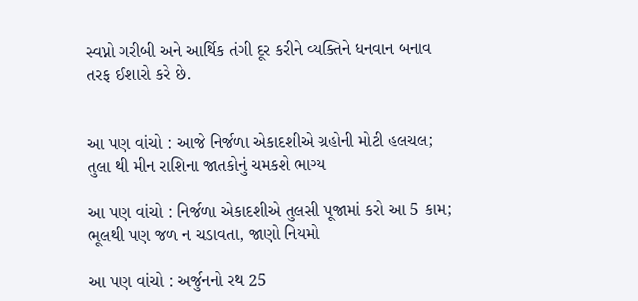સ્વપ્નો ગરીબી અને આર્થિક તંગી દૂર કરીને વ્યક્તિને ધનવાન બનાવ તરફ ઈશારો કરે છે.


આ પણ વાંચો : આજે નિર્જળા એકાદશીએ ગ્રહોની મોટી હલચલ; તુલા થી મીન રાશિના જાતકોનું ચમકશે ભાગ્ય

આ પણ વાંચો : નિર્જળા એકાદશીએ તુલસી પૂજામાં કરો આ 5 કામ; ભૂલથી પણ જળ ન ચડાવતા, જાણો નિયમો

આ પણ વાંચો : અર્જુનનો રથ 25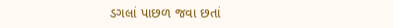ડગલાં પાછળ જવા છતાં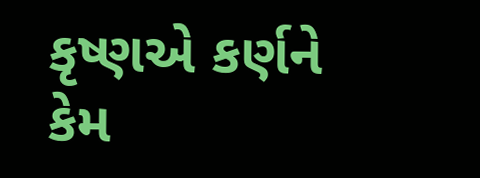કૃષ્ણએ કર્ણને કેમ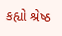કહ્યો શ્રેષ્ઠ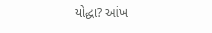યોદ્ધા? આંખ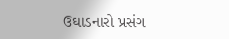ઉઘાડનારો પ્રસંગ